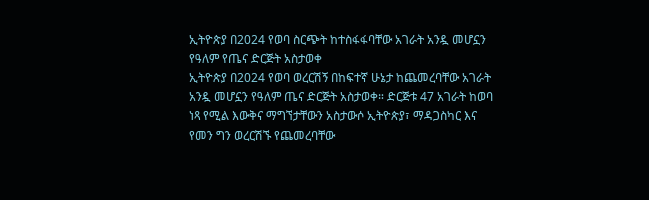ኢትዮጵያ በ2024 የወባ ስርጭት ከተስፋፋባቸው አገራት አንዷ መሆኗን የዓለም የጤና ድርጅት አስታወቀ
ኢትዮጵያ በ2024 የወባ ወረርሽኝ በከፍተኛ ሁኔታ ከጨመረባቸው አገራት አንዷ መሆኗን የዓለም ጤና ድርጅት አስታወቀ። ድርጅቱ 47 አገራት ከወባ ነጻ የሚል እውቅና ማግኘታቸውን አስታውሶ ኢትዮጵያ፣ ማዳጋስካር እና የመን ግን ወረርሽኙ የጨመረባቸው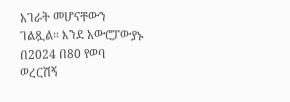አገራት መሆናቸውን ገልጿል። እንደ አውሮፓውያኑ በ2024 በ80 የወባ ወረርሽኝ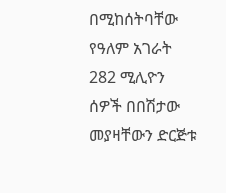በሚከሰትባቸው የዓለም አገራት 282 ሚሊዮን ሰዎች በበሽታው መያዛቸውን ድርጅቱ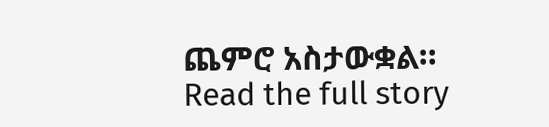ጨምሮ አስታውቋል።
Read the full story